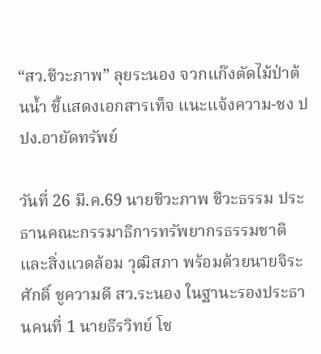“สว.ชีวะภาพ” ลุยระนอง จวกแก๊งตัดไม้ป่าต้นน้ำ ชี้แสดงเอกสารเท็จ แนะแจ้งความ-ชง ปปง.อายัดทรัพย์

วันที่ 26 มี.ค.69 นายชีวะภาพ ชีวะธรรม ประธานคณะกรรมาธิการทรัพยากรธรรมชาติและสิ่งแวดล้อม วุฒิสภา พร้อมด้วยนายจิระศักดิ์ ชูความดี สว.ระนอง ในฐานะรองประธานคนที่ 1 นายธีรวิทย์ โช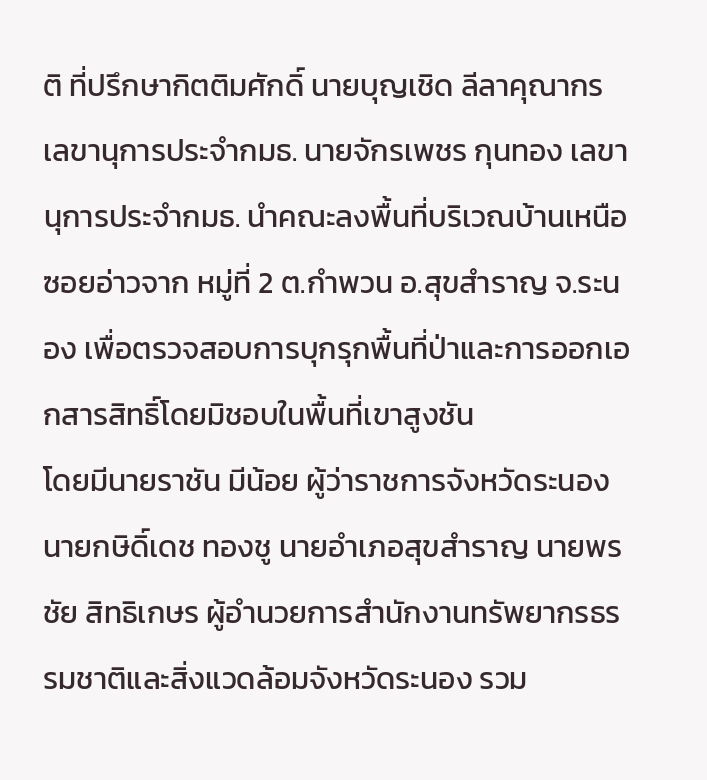ติ ที่ปรึกษากิตติมศักดิ์ นายบุญเชิด ลีลาคุณากร เลขานุการประจำกมธ. นายจักรเพชร กุนทอง เลขานุการประจำกมธ. นำคณะลงพื้นที่บริเวณบ้านเหนือ ซอยอ่าวจาก หมู่ที่ 2 ต.กำพวน อ.สุขสำราญ จ.ระนอง เพื่อตรวจสอบการบุกรุกพื้นที่ป่าและการออกเอกสารสิทธิ์โดยมิชอบในพื้นที่เขาสูงชัน
โดยมีนายราชัน มีน้อย ผู้ว่าราชการจังหวัดระนอง นายกษิดิ์เดช ทองชู นายอำเภอสุขสำราญ นายพรชัย สิทธิเกษร ผู้อำนวยการสำนักงานทรัพยากรธรรมชาติและสิ่งแวดล้อมจังหวัดระนอง รวม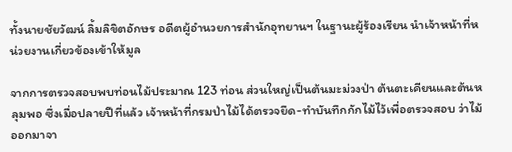ทั้งนายชัยวัฒน์ ลิ้มลิขิตอักษร อดีตผู้อำนวยการสำนักอุทยานฯ ในฐานะผู้ร้องเรียน นำเจ้าหน้าที่หน่วยงานเกี่ยวข้องเข้าให้มูล

จากการตรวจสอบพบท่อนไม้ประมาณ 123 ท่อน ส่วนใหญ่เป็นต้นมะม่วงป่า ต้นตะเคียนและต้นหลุมพอ ซึ่งเมื่อปลายปีที่แล้ว เจ้าหน้าที่กรมป่าไม้ได้ตรวจยึด-ทำบันทึกกักไม้ไว้เพื่อตรวจสอบ ว่าไม้ออกมาจา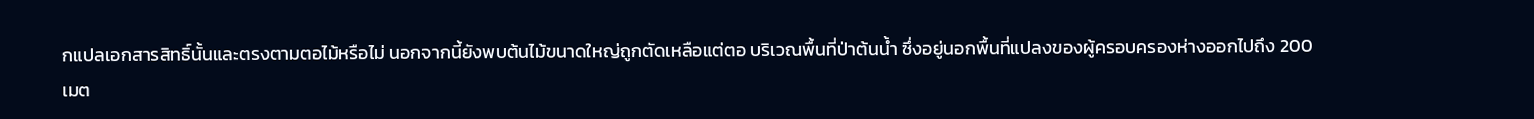กแปลเอกสารสิทธิ์นั้นและตรงตามตอไม้หรือไม่ นอกจากนี้ยังพบต้นไม้ขนาดใหญ่ถูกตัดเหลือแต่ตอ บริเวณพื้นที่ป่าต้นน้ำ ซึ่งอยู่นอกพื้นที่แปลงของผู้ครอบครองห่างออกไปถึง 200 เมต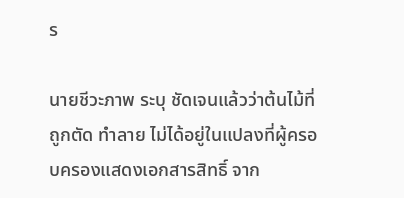ร

นายชีวะภาพ ระบุ ชัดเจนแล้วว่าต้นไม้ที่ถูกตัด ทำลาย ไม่ได้อยู่ในแปลงที่ผู้ครอบครองแสดงเอกสารสิทธิ์ จาก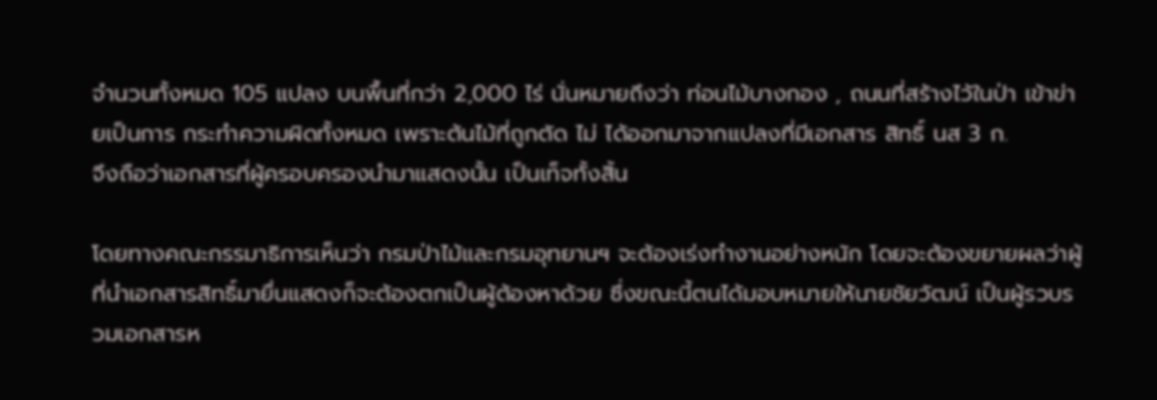จำนวนทั้งหมด 105 แปลง บนพื้นที่กว่า 2,000 ไร่ นั่นหมายถึงว่า ท่อนไม้บางกอง , ถนนที่สร้างไว้ในป่า เข้าข่ายเป็นการ กระทำความผิดทั้งหมด เพราะต้นไม้ที่ถูกตัด ไม่ ได้ออกมาจากแปลงที่มีเอกสาร สิทธิ์ นส 3 ก.
จึงถือว่าเอกสารที่ผู้ครอบครองนำมาแสดงนั้น เป็นเท็จทั้งสิ้น

โดยทางคณะกรรมาธิการเห็นว่า กรมป่าไม้และกรมอุทยานฯ จะต้องเร่งทำงานอย่างหนัก โดยจะต้องขยายผลว่าผู้ที่นำเอกสารสิทธิ์มายื่นแสดงก็จะต้องตกเป็นผู้ต้องหาด้วย ซึ่งขณะนี้ตนได้มอบหมายให้นายชัยวัฒน์ เป็นผู้รวบรวมเอกสารห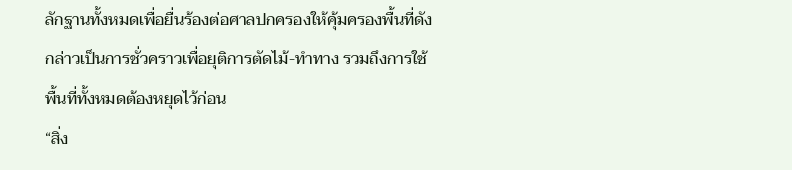ลักฐานทั้งหมดเพื่อยื่นร้องต่อศาลปกครองให้คุ้มครองพื้นที่ดังกล่าวเป็นการชั่วคราวเพื่อยุติการตัดไม้-ทำทาง รวมถึงการใช้พื้นที่ทั้งหมดต้องหยุดไว้ก่อน
“สิ่ง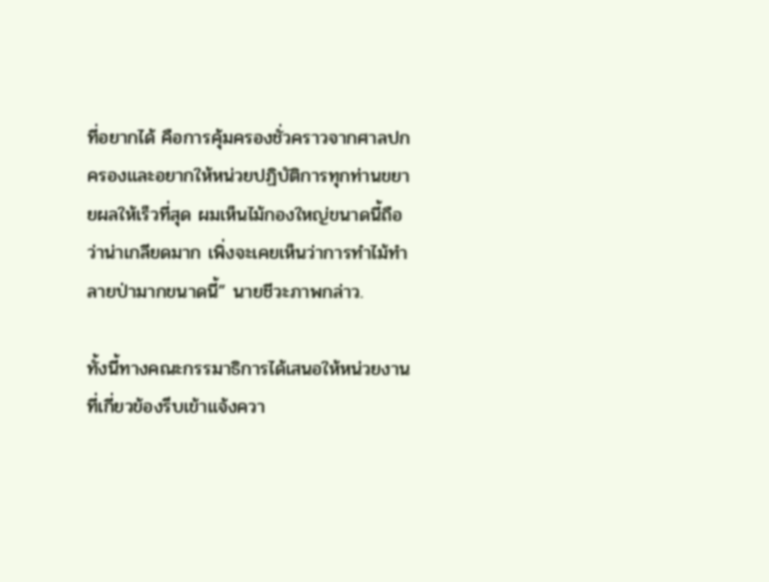ที่อยากได้ คือการคุ้มครองชั่วคราวจากศาลปกครองและอยากให้หน่วยปฏิบัติการทุกท่านขยายผลให้เร็วที่สุด ผมเห็นไม้กองใหญ่ขนาดนี้ถือว่าน่าเกลียดมาก เพิ่งจะเคยเห็นว่าการทำไม้ทำลายป่ามากขนาดนี้” นายชีวะภาพกล่าว.

ทั้งนี้ทางคณะกรรมาธิการได้เสนอให้หน่วยงานที่เกี่ยวข้องรีบเข้าแจ้งควา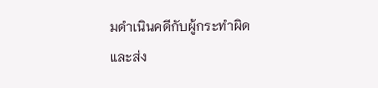มดำเนินคดีกับผู้กระทำผิด และส่ง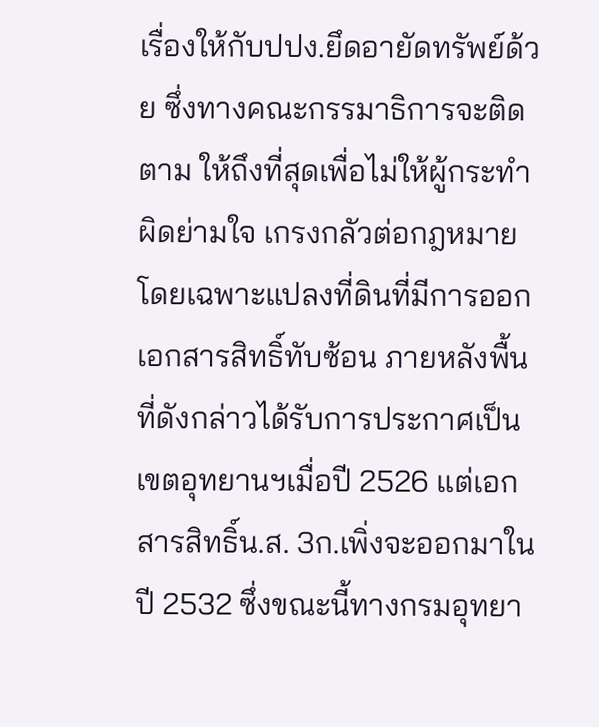เรื่องให้กับปปง.ยึดอายัดทรัพย์ด้วย ซึ่งทางคณะกรรมาธิการจะติดตาม ให้ถึงที่สุดเพื่อไม่ให้ผู้กระทำผิดย่ามใจ เกรงกลัวต่อกฎหมาย โดยเฉพาะแปลงที่ดินที่มีการออกเอกสารสิทธิ์ทับซ้อน ภายหลังพื้นที่ดังกล่าวได้รับการประกาศเป็นเขตอุทยานฯเมื่อปี 2526 แต่เอกสารสิทธิ์น.ส. 3ก.เพิ่งจะออกมาในปี 2532 ซึ่งขณะนี้ทางกรมอุทยา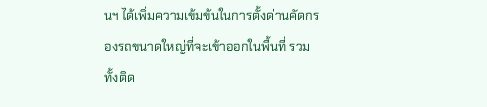นฯ ได้เพิ่มความเข้มข้นในการตั้งด่านคัดกรองรถขนาดใหญ่ที่จะเข้าออกในพื้นที่ รวมทั้งติด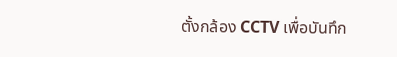ตั้งกล้อง CCTV เพื่อบันทึก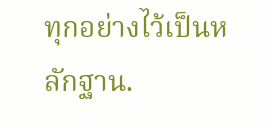ทุกอย่างไว้เป็นหลักฐาน.